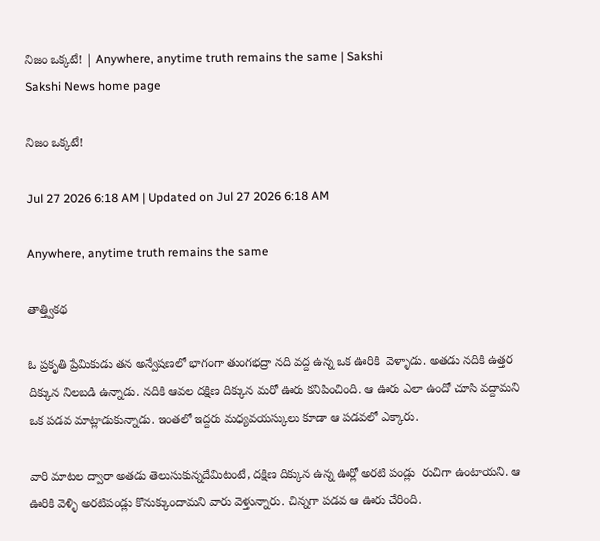నిజం ఒక్కటే! | Anywhere, anytime truth remains the same | Sakshi
Sakshi News home page

నిజం ఒక్కటే!

Jul 27 2026 6:18 AM | Updated on Jul 27 2026 6:18 AM

Anywhere, anytime truth remains the same

తాత్త్వికథ

ఓ ప్రకృతి ప్రేమికుడు తన అన్వేషణలో భాగంగా తుంగభద్రా నది వద్ద ఉన్న ఒక ఊరికి  వెళ్ళాడు. అతడు నదికి ఉత్తర దిక్కున నిలబడి ఉన్నాడు. నదికి ఆవల దక్షిణ దిక్కున మరో ఊరు కనిపించింది. ఆ ఊరు ఎలా ఉందో చూసి వద్దామని ఒక పడవ మాట్లాడుకున్నాడు. ఇంతలో ఇద్దరు మధ్యవయస్కులు కూడా ఆ పడవలో ఎక్కారు.

వారి మాటల ద్వారా అతడు తెలుసుకున్నదేమిటంటే, దక్షిణ దిక్కున ఉన్న ఊర్లో అరటి పండ్లు  రుచిగా ఉంటాయని. ఆ ఊరికి వెళ్ళి అరటిపండ్లు కొనుక్కుందామని వారు వెళ్తున్నారు. చిన్నగా పడవ ఆ ఊరు చేరింది.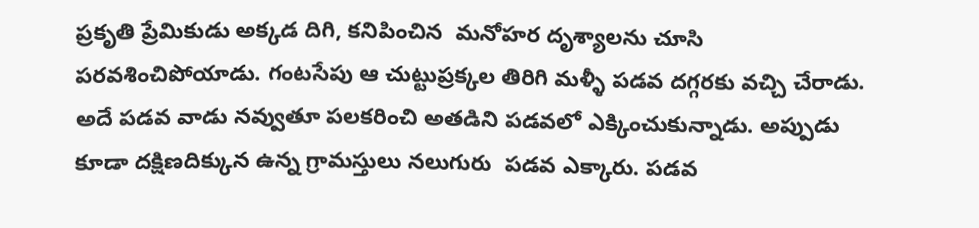ప్రకృతి ప్రేమికుడు అక్కడ దిగి, కనిపించిన  మనోహర దృశ్యాలను చూసి పరవశించిపోయాడు. గంటసేపు ఆ చుట్టుప్రక్కల తిరిగి మళ్ళీ పడవ దగ్గరకు వచ్చి చేరాడు. అదే పడవ వాడు నవ్వుతూ పలకరించి అతడిని పడవలో ఎక్కించుకున్నాడు. అప్పుడు కూడా దక్షిణదిక్కున ఉన్న గ్రామస్తులు నలుగురు  పడవ ఎక్కారు. పడవ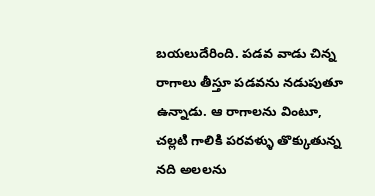బయలుదేరింది. పడవ వాడు చిన్న రాగాలు తీస్తూ పడవను నడుపుతూ ఉన్నాడు. ఆ రాగాలను వింటూ, చల్లటి గాలికి పరవళ్ళు తొక్కుతున్న నది అలలను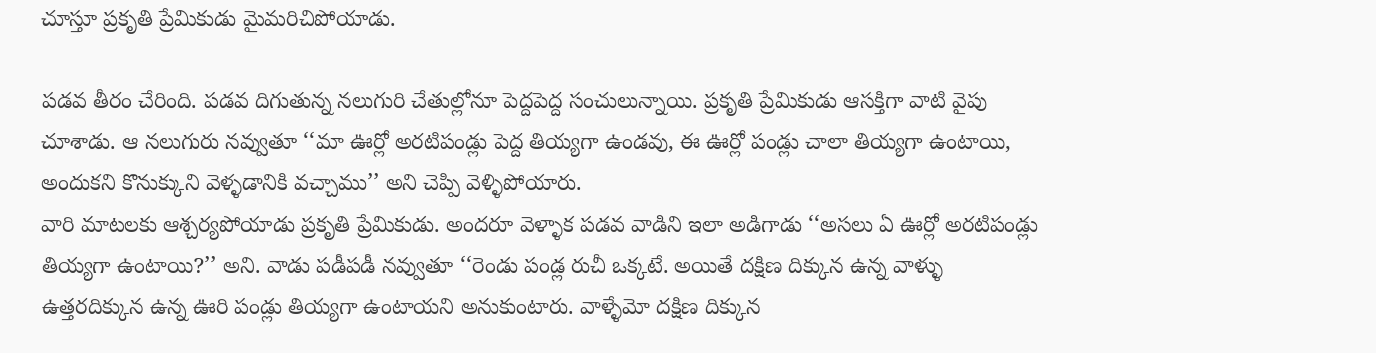చూస్తూ ప్రకృతి ప్రేమికుడు మైమరిచిపోయాడు.

పడవ తీరం చేరింది. పడవ దిగుతున్న నలుగురి చేతుల్లోనూ పెద్దపెద్ద సంచులున్నాయి. ప్రకృతి ప్రేమికుడు ఆసక్తిగా వాటి వైపు చూశాడు. ఆ నలుగురు నవ్వుతూ ‘‘మా ఊర్లో అరటిపండ్లు పెద్ద తియ్యగా ఉండవు, ఈ ఊర్లో పండ్లు చాలా తియ్యగా ఉంటాయి, అందుకని కొనుక్కుని వెళ్ళడానికి వచ్చాము’’ అని చెప్పి వెళ్ళిపోయారు.
వారి మాటలకు ఆశ్చర్యపోయాడు ప్రకృతి ప్రేమికుడు. అందరూ వెళ్ళాక పడవ వాడిని ఇలా అడిగాడు ‘‘అసలు ఏ ఊర్లో అరటిపండ్లు తియ్యగా ఉంటాయి?’’ అని. వాడు పడీపడీ నవ్వుతూ ‘‘రెండు పండ్ల రుచీ ఒక్కటే. అయితే దక్షిణ దిక్కున ఉన్న వాళ్ళు ఉత్తరదిక్కున ఉన్న ఊరి పండ్లు తియ్యగా ఉంటాయని అనుకుంటారు. వాళ్ళేమో దక్షిణ దిక్కున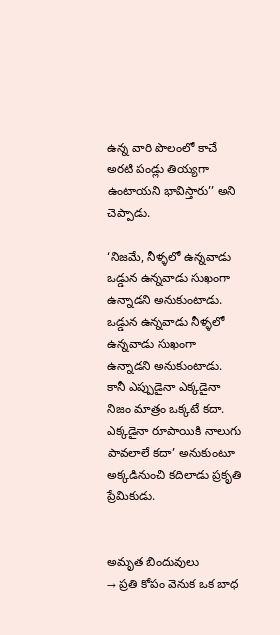ఉన్న వారి పొలంలో కాచే అరటి పండ్లు తియ్యగా ఉంటాయని భావిస్తారు’’ అని చెప్పాడు.

‘నిజమే, నీళ్ళలో ఉన్నవాడు ఒడ్డున ఉన్నవాడు సుఖంగా ఉన్నాడని అనుకుంటాడు. ఒడ్డున ఉన్నవాడు నీళ్ళలో ఉన్నవాడు సుఖంగా ఉన్నాడని అనుకుంటాడు. కానీ ఎప్పుడైనా ఎక్కడైనా నిజం మాత్రం ఒక్కటే కదా. ఎక్కడైనా రూపాయికి నాలుగు పావలాలే కదా’ అనుకుంటూ అక్కడినుంచి కదిలాడు ప్రకృతి ప్రేమికుడు.


అమృత బిందువులు
→ ప్రతి కోపం వెనుక ఒక బాధ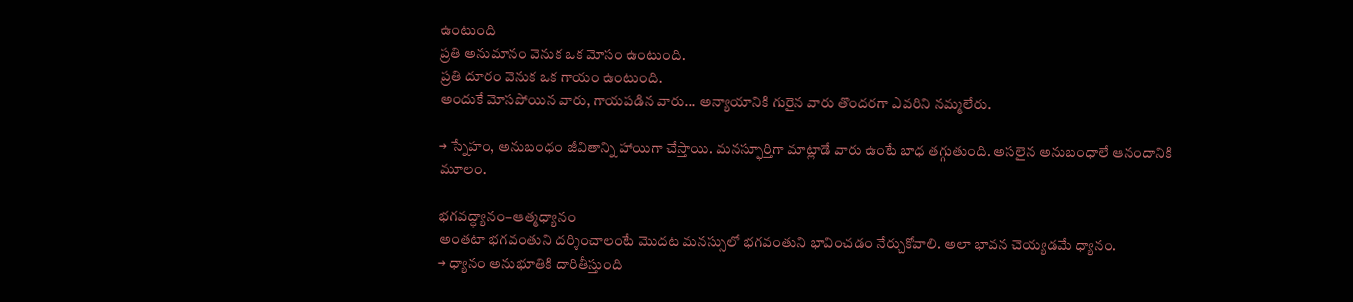ఉంటుంది
ప్రతి అనుమానం వెనుక ఒక మోసం ఉంటుంది.
ప్రతి దూరం వెనుక ఒక గాయం ఉంటుంది.
అందుకే మోసపోయిన వారు, గాయపడిన వారు... అన్యాయానికి గురైన వారు తొందరగా ఎవరిని నమ్మలేరు.

→ స్నేహం, అనుబంధం జీవితాన్ని హాయిగా చేస్తాయి. మనస్ఫూర్తిగా మాట్లాడే వారు ఉంటే బాధ తగ్గుతుంది. అసలైన అనుబంధాలే ఆనందానికి మూలం.

భగవద్ధ్యానం–ఆత్మధ్యానం
అంతటా భగవంతుని దర్శించాలంటే మొదట మనస్సులో భగవంతుని భావించడం నేర్చుకోవాలి. అలా భావన చెయ్యడమే ధ్యానం.
→ ధ్యానం అనుభూతికి దారితీస్తుంది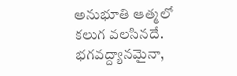అనుభూతి ఆత్మలో కలుగ వలసినదే. భగవద్ద్యానమైనా,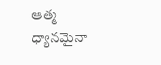ఆత్మ ధ్యానమైనా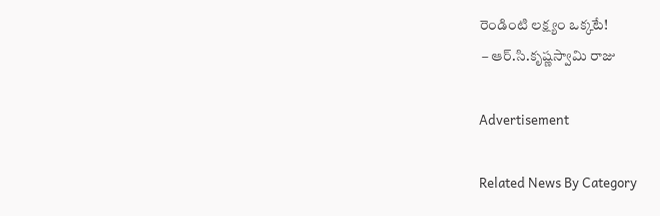రెండింటి లక్ష్యం ఒక్కటే!
 – ఆర్‌.సి.కృష్ణస్వామి రాజు

Advertisement

Related News By Category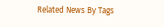Related News By Tags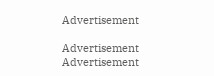Advertisement

Advertisement
Advertisement